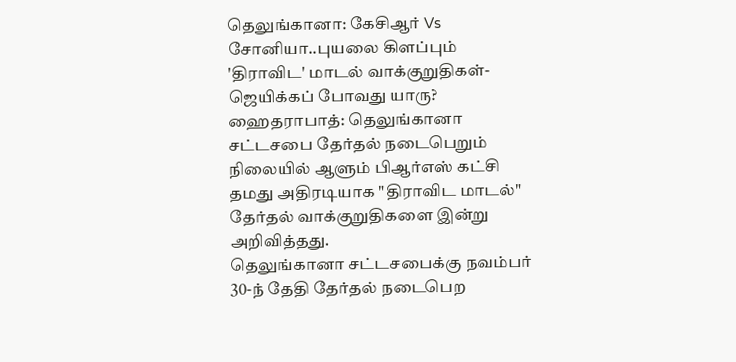தெலுங்கானா: கேசிஆர் Vs சோனியா..புயலை கிளப்பும் 'திராவிட' மாடல் வாக்குறுதிகள்- ஜெயிக்கப் போவது யாரு?
ஹைதராபாத்: தெலுங்கானா சட்டசபை தேர்தல் நடைபெறும் நிலையில் ஆளும் பிஆர்எஸ் கட்சி தமது அதிரடியாக "திராவிட மாடல்" தேர்தல் வாக்குறுதிகளை இன்று அறிவித்தது.
தெலுங்கானா சட்டசபைக்கு நவம்பர் 30-ந் தேதி தேர்தல் நடைபெற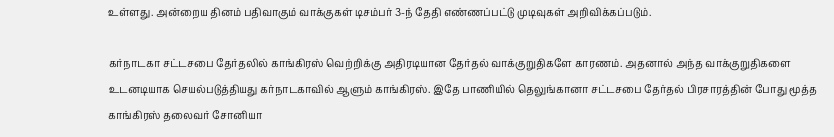உள்ளது. அன்றைய தினம் பதிவாகும் வாக்குகள் டிசம்பர் 3-ந் தேதி எண்ணப்பட்டு முடிவுகள் அறிவிக்கப்படும்.

கர்நாடகா சட்டசபை தேர்தலில் காங்கிரஸ் வெற்றிக்கு அதிரடியான தேர்தல் வாக்குறுதிகளே காரணம். அதனால் அந்த வாக்குறுதிகளை உடனடியாக செயல்படுத்தியது கர்நாடகாவில் ஆளும் காங்கிரஸ். இதே பாணியில் தெலுங்கானா சட்டசபை தேர்தல் பிரசாரத்தின் போது மூத்த காங்கிரஸ் தலைவர் சோனியா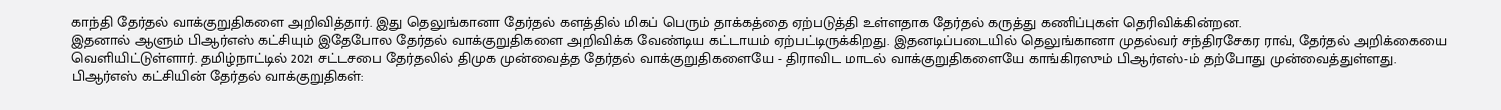காந்தி தேர்தல் வாக்குறுதிகளை அறிவித்தார். இது தெலுங்கானா தேர்தல் களத்தில் மிகப் பெரும் தாக்கத்தை ஏற்படுத்தி உள்ளதாக தேர்தல் கருத்து கணிப்புகள் தெரிவிக்கின்றன.
இதனால் ஆளும் பிஆர்எஸ் கட்சியும் இதேபோல தேர்தல் வாக்குறுதிகளை அறிவிக்க வேண்டிய கட்டாயம் ஏற்பட்டிருக்கிறது. இதனடிப்படையில் தெலுங்கானா முதல்வர் சந்திரசேகர ராவ், தேர்தல் அறிக்கையை வெளியிட்டுள்ளார். தமிழ்நாட்டில் 2021 சட்டசபை தேர்தலில் திமுக முன்வைத்த தேர்தல் வாக்குறுதிகளையே - திராவிட மாடல் வாக்குறுதிகளையே காங்கிரஸும் பிஆர்எஸ்-ம் தற்போது முன்வைத்துள்ளது.
பிஆர்எஸ் கட்சியின் தேர்தல் வாக்குறுதிகள்: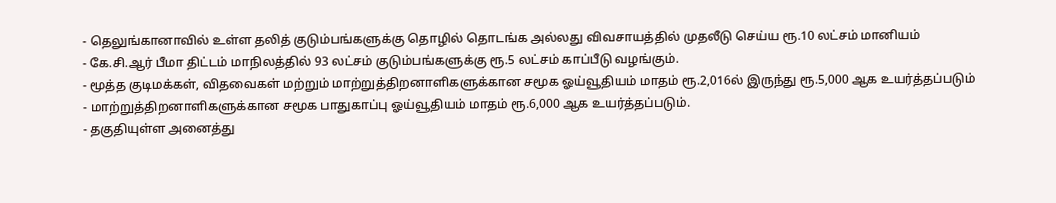- தெலுங்கானாவில் உள்ள தலித் குடும்பங்களுக்கு தொழில் தொடங்க அல்லது விவசாயத்தில் முதலீடு செய்ய ரூ.10 லட்சம் மானியம்
- கே.சி.ஆர் பீமா திட்டம் மாநிலத்தில் 93 லட்சம் குடும்பங்களுக்கு ரூ.5 லட்சம் காப்பீடு வழங்கும்.
- மூத்த குடிமக்கள், விதவைகள் மற்றும் மாற்றுத்திறனாளிகளுக்கான சமூக ஓய்வூதியம் மாதம் ரூ.2,016ல் இருந்து ரூ.5,000 ஆக உயர்த்தப்படும்
- மாற்றுத்திறனாளிகளுக்கான சமூக பாதுகாப்பு ஓய்வூதியம் மாதம் ரூ.6,000 ஆக உயர்த்தப்படும்.
- தகுதியுள்ள அனைத்து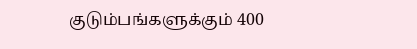குடும்பங்களுக்கும் 400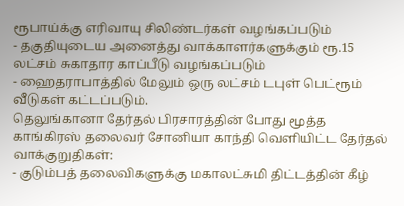ரூபாய்க்கு எரிவாயு சிலிண்டர்கள் வழங்கப்படும்
- தகுதியுடைய அனைத்து வாக்காளர்களுக்கும் ரூ.15 லட்சம் சுகாதார காப்பீடு வழங்கப்படும்
- ஹைதராபாத்தில் மேலும் ஒரு லட்சம் டபுள் பெட்ரூம் வீடுகள் கட்டப்படும்.
தெலுங்கானா தேர்தல் பிரசாரத்தின் போது மூத்த காங்கிரஸ் தலைவர் சோனியா காந்தி வெளியிட்ட தேர்தல் வாக்குறுதிகள்:
- குடும்பத் தலைவிகளுக்கு மகாலட்சுமி திட்டத்தின் கீழ்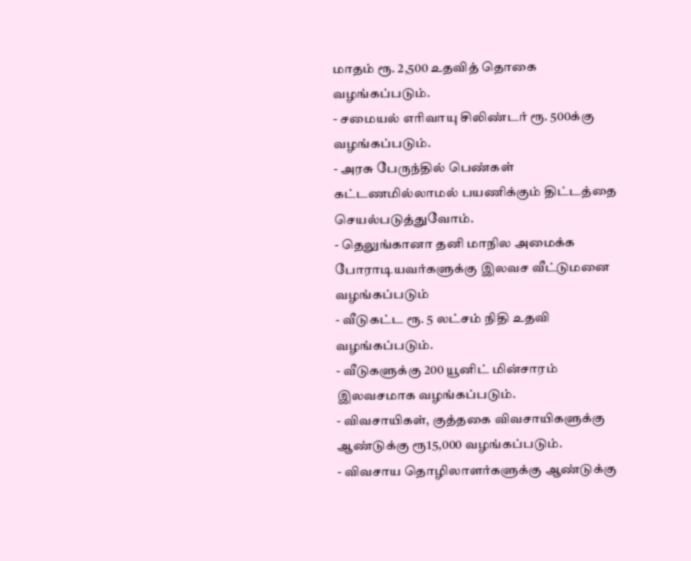மாதம் ரூ. 2,500 உதவித் தொகை வழங்கப்படும்.
- சமையல் எரிவாயு சிலிண்டர் ரூ. 500க்கு வழங்கப்படும்.
- அரசு பேருந்தில் பெண்கள் கட்டணமில்லாமல் பயணிக்கும் திட்டத்தை செயல்படுத்துவோம்.
- தெலுங்கானா தனி மாநில அமைக்க போராடியவர்களுக்கு இலவச வீட்டுமனை வழங்கப்படும்
- வீடுகட்ட ரூ. 5 லட்சம் நிதி உதவி வழங்கப்படும்.
- வீடுகளுக்கு 200 யூனிட் மின்சாரம் இலவசமாக வழங்கப்படும்.
- விவசாயிகள், குத்தகை விவசாயிகளுக்கு ஆண்டுக்கு ரூ15,000 வழங்கப்படும்.
- விவசாய தொழிலாளர்களுக்கு ஆண்டுக்கு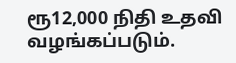ரூ12,000 நிதி உதவி வழங்கப்படும்.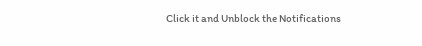Click it and Unblock the Notifications